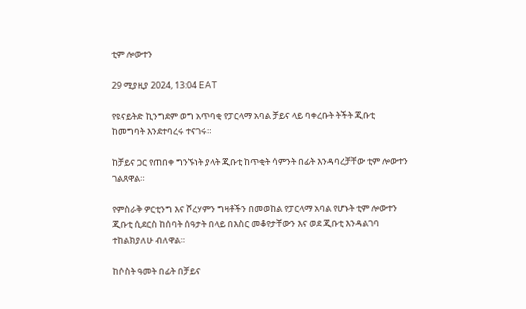ቲም ሎውተን

29 ሚያዚያ 2024, 13:04 EAT

የዩናይትድ ኪንግደም ወግ አጥባቂ የፓርላማ አባል ቻይና ላይ ባቀረቡት ትችት ጂቡቲ ከመግባት እንደተባረሩ ተናገሩ።

ከቻይና ጋር የጠበቀ ግንኙነት ያላት ጂቡቲ ከጥቂት ሳምንት በፊት እንዳባረቻቸው ቲም ሎውተን ገልጸዋል።

የምስራቅ ዎርቲንግ እና ሾረሃምን ግዛቶችን በመወከል የፓርላማ አባል የሆኑት ቲም ሎውተን ጂቡቲ ሲደርስ ከሰባት ሰዓታት በላይ በእስር መቆየታቸውን እና ወደ ጂቡቲ እንዳልገባ ተከልክያለሁ ብለዋል።

ከሶስት ዓመት በፊት በቻይና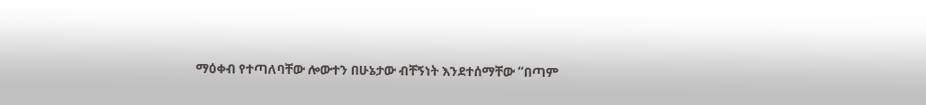ማዕቀብ የተጣለባቸው ሎውተን በሁኔታው ብቸኝነት እንደተሰማቸው “በጣም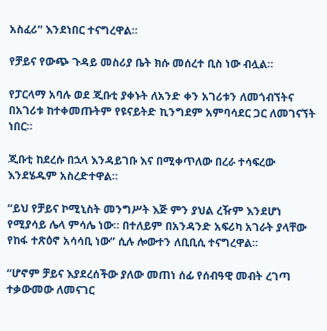አስፈሪ” እንደነበር ተናግረዋል።

የቻይና የውጭ ጉዳይ መስሪያ ቤት ክሱ መሰረተ ቢስ ነው ብሏል።

የፓርላማ አባሉ ወደ ጂቡቲ ያቀኑት ለአንድ ቀን አገሪቱን ለመጎብኘትና በአገሪቱ ከተቀመጡትም የዩናይትድ ኪንግደም አምባሳደር ጋር ለመገናኘት ነበር።

ጂቡቲ ከደረሱ በኋላ እንዳይገቡ እና በሚቀጥለው በረራ ተሳፍረው እንደሄዱም አስረድተዋል።

“ይህ የቻይና ኮሚኒስት መንግሥት እጅ ምን ያህል ረዥም እንደሆነ የሚያሳይ ሌላ ምሳሌ ነው። በተለይም በአንዳንድ አፍሪካ አገራት ያላቸው የከፋ ተጽዕኖ አሳሳቢ ነው” ሲሉ ሎውተን ለቢቢሲ ተናግረዋል።

“ሆኖም ቻይና እያደረሰችው ያለው መጠነ ሰፊ የሰብዓዊ መብት ረገጣ ተቃውመው ለመናገር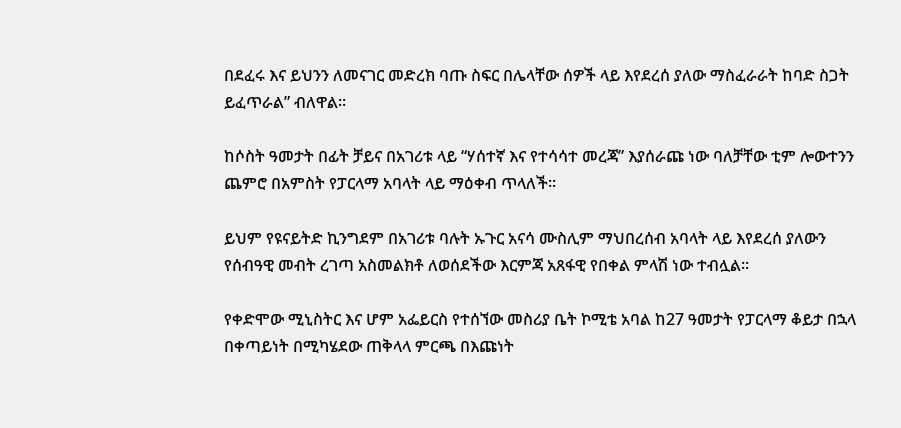በደፈሩ እና ይህንን ለመናገር መድረክ ባጡ ስፍር በሌላቸው ሰዎች ላይ እየደረሰ ያለው ማስፈራራት ከባድ ስጋት ይፈጥራል” ብለዋል።

ከሶስት ዓመታት በፊት ቻይና በአገሪቱ ላይ “ሃሰተኛ እና የተሳሳተ መረጃ” እያሰራጩ ነው ባለቻቸው ቲም ሎውተንን ጨምሮ በአምስት የፓርላማ አባላት ላይ ማዕቀብ ጥላለች።

ይህም የዩናይትድ ኪንግደም በአገሪቱ ባሉት ኡጉር አናሳ ሙስሊም ማህበረሰብ አባላት ላይ እየደረሰ ያለውን የሰብዓዊ መብት ረገጣ አስመልክቶ ለወሰደችው እርምጃ አጸፋዊ የበቀል ምላሽ ነው ተብሏል።

የቀድሞው ሚኒስትር እና ሆም አፌይርስ የተሰኘው መስሪያ ቤት ኮሚቴ አባል ከ27 ዓመታት የፓርላማ ቆይታ በኋላ በቀጣይነት በሚካሄደው ጠቅላላ ምርጫ በእጩነት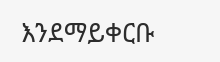እንደማይቀርቡ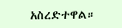አስረድተዋል።